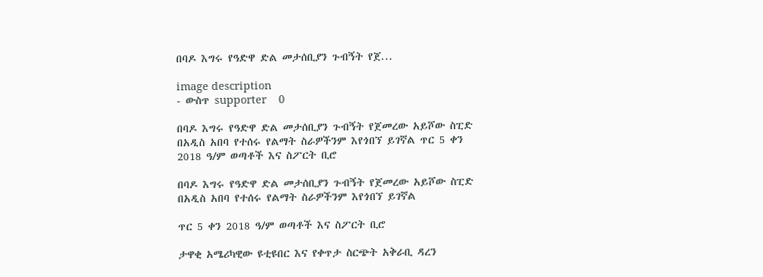በባዶ እግሩ የዓድዋ ድል መታሰቢያን ጉብኝት የጀ...

image description
- ውስጥ supporter    0

በባዶ እግሩ የዓድዋ ድል መታሰቢያን ጉብኝት የጀመረው አይሾው ስፒድ በአዲስ አበባ የተሰሩ የልማት ስራዎችንም እየጎበኘ ይገኛል ጥር 5 ቀን 2018 ዓ/ም ወጣቶች እና ስፖርት ቢሮ

በባዶ እግሩ የዓድዋ ድል መታሰቢያን ጉብኝት የጀመረው አይሾው ስፒድ በአዲስ አበባ የተሰሩ የልማት ስራዎችንም እየጎበኘ ይገኛል

ጥር 5 ቀን 2018 ዓ/ም ወጣቶች እና ስፖርት ቢሮ

ታዋቂ አሜሪካዊው ዩቲዩበር እና የቀጥታ ስርጭት አቅራቢ ዳረን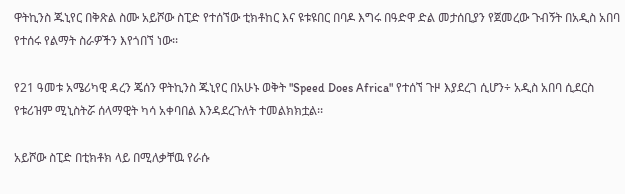ዋትኪንስ ጁኒየር በቅጽል ስሙ አይሾው ስፒድ የተሰኘው ቲክቶከር እና ዩቱዩበር በባዶ እግሩ በዓድዋ ድል መታሰቢያን የጀመረው ጉብኝት በአዲስ አበባ የተሰሩ የልማት ስራዎችን እየጎበኘ ነው፡፡

የ21 ዓመቱ አሜሪካዊ ዳረን ጄሰን ዋትኪንስ ጁኒየር በአሁኑ ወቅት "Speed Does Africa" የተሰኘ ጉዞ እያደረገ ሲሆን÷ አዲስ አበባ ሲደርስ የቱሪዝም ሚኒስትሯ ሰላማዊት ካሳ አቀባበል እንዳደረጉለት ተመልክክቷል፡፡

አይሾው ስፒድ በቲክቶክ ላይ በሚለቃቸዉ የራሱ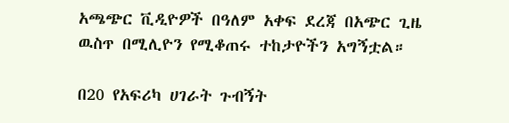አጫጭር ቪዲዮዎች በዓለም አቀፍ ደረጃ በአጭር ጊዜ ዉስጥ በሚሊዮን የሚቆጠሩ ተከታዮችን አግኝቷል።

በ20 የአፍሪካ ሀገራት ጉብኝት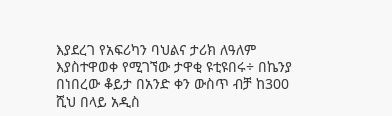እያደረገ የአፍሪካን ባህልና ታሪክ ለዓለም እያስተዋወቀ የሚገኘው ታዋቂ ዩቲዩበሩ÷ በኬንያ በነበረው ቆይታ በአንድ ቀን ውስጥ ብቻ ከ300 ሺህ በላይ አዲስ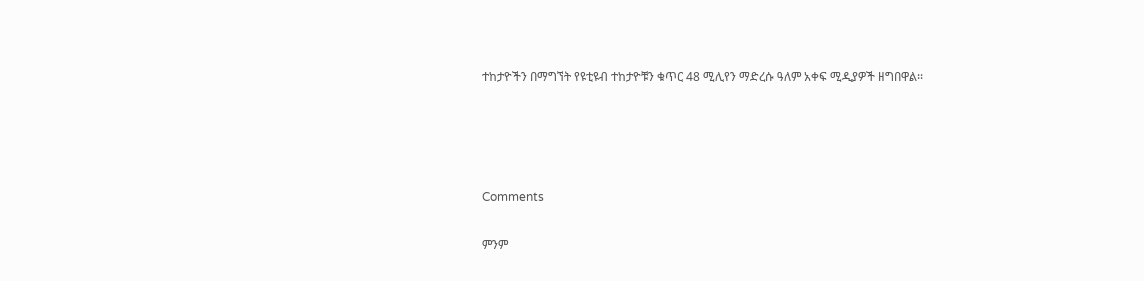ተከታዮችን በማግኘት የዩቲዩብ ተከታዮቹን ቁጥር 48 ሚሊየን ማድረሱ ዓለም አቀፍ ሚዲያዎች ዘግበዋል፡፡




Comments

ምንም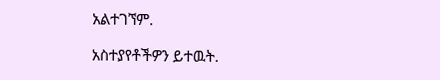አልተገኘም.

አስተያየቶችዎን ይተዉት.